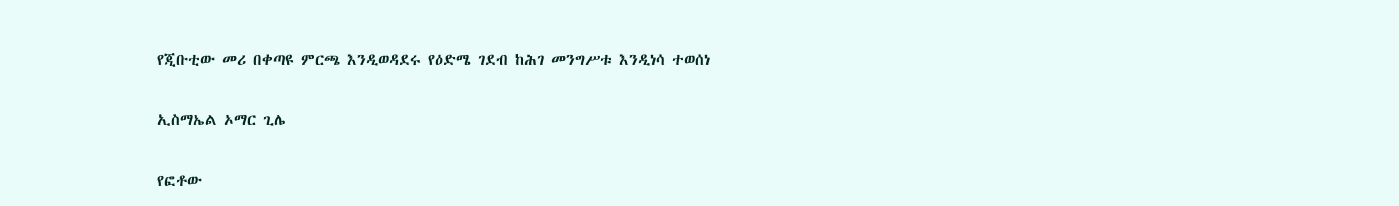የጂቡቲው መሪ በቀጣዩ ምርጫ እንዲወዳደሩ የዕድሜ ገደብ ከሕገ መንግሥቱ እንዲነሳ ተወሰነ

ኢስማኤል ኦማር ጊሌ

የፎቶው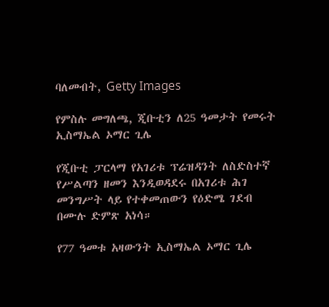ባለመብት, Getty Images

የምስሉ መግለጫ, ጂቡቲን ለ25 ዓመታት የመሩት ኢስማኤል ኦማር ጊሌ

የጂቡቲ ፓርላማ የአገሪቱ ፕሬዝዳንት ለስድስተኛ የሥልጣን ዘመን እንዲወዳደሩ በአገሪቱ ሕገ መንግሥት ላይ የተቀመጠውን የዕድሜ ገደብ በሙሉ ድምጽ አነሳ።

የ77 ዓመቱ አዛውንት ኢስማኤል ኦማር ጊሌ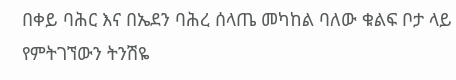በቀይ ባሕር እና በኤደን ባሕረ ሰላጤ መካከል ባለው ቁልፍ ቦታ ላይ የምትገኘውን ትንሽዬ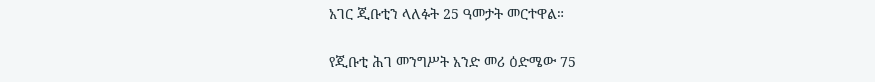አገር ጂቡቲን ላለፉት 25 ዓመታት መርተዋል።

የጂቡቲ ሕገ መንግሥት አንድ መሪ ዕድሜው 75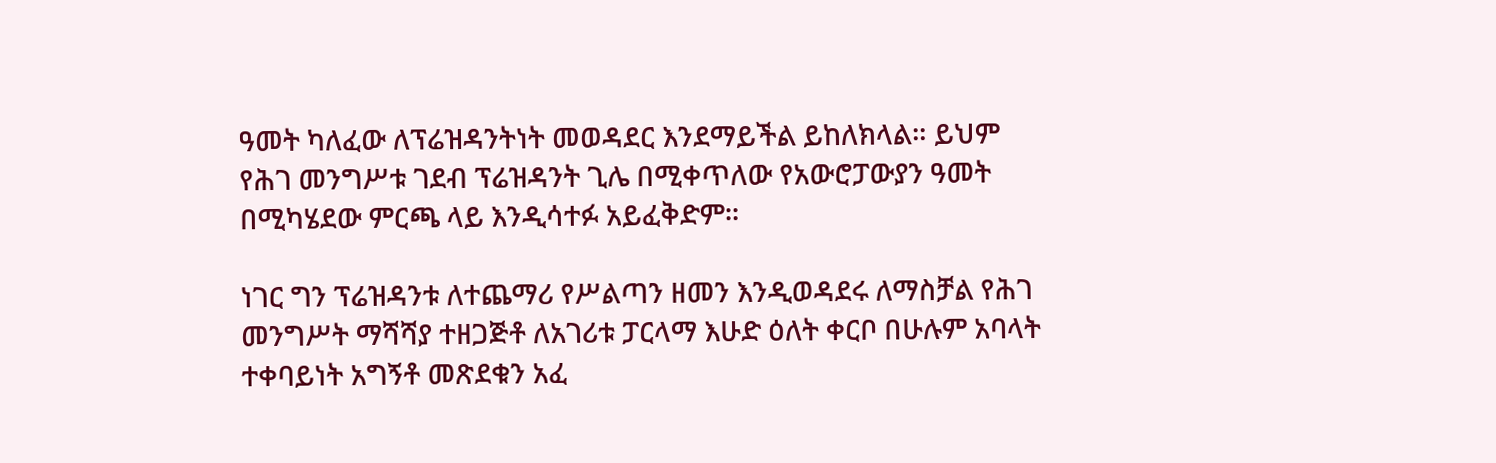ዓመት ካለፈው ለፕሬዝዳንትነት መወዳደር እንደማይችል ይከለክላል። ይህም የሕገ መንግሥቱ ገደብ ፕሬዝዳንት ጊሌ በሚቀጥለው የአውሮፓውያን ዓመት በሚካሄደው ምርጫ ላይ እንዲሳተፉ አይፈቅድም።

ነገር ግን ፕሬዝዳንቱ ለተጨማሪ የሥልጣን ዘመን እንዲወዳደሩ ለማስቻል የሕገ መንግሥት ማሻሻያ ተዘጋጅቶ ለአገሪቱ ፓርላማ እሁድ ዕለት ቀርቦ በሁሉም አባላት ተቀባይነት አግኝቶ መጽደቁን አፈ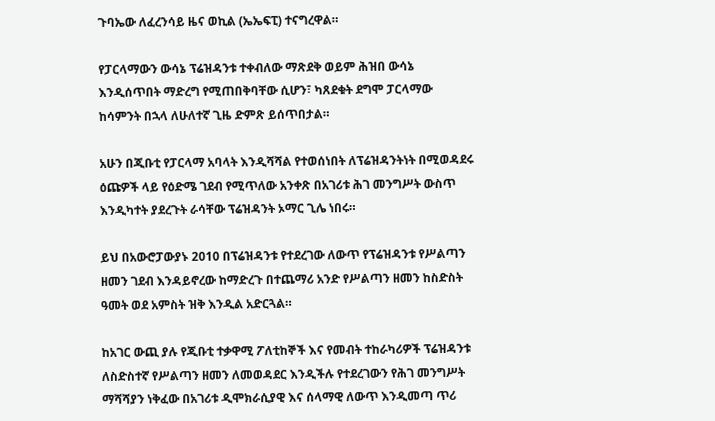ጉባኤው ለፈረንሳይ ዜና ወኪል (ኤኤፍፒ) ተናግረዋል።

የፓርላማውን ውሳኔ ፕሬዝዳንቱ ተቀብለው ማጽደቅ ወይም ሕዝበ ውሳኔ እንዲሰጥበት ማድረግ የሚጠበቅባቸው ሲሆን፣ ካጸደቁት ደግሞ ፓርላማው ከሳምንት በኋላ ለሁለተኛ ጊዜ ድምጽ ይሰጥበታል።

አሁን በጂቡቲ የፓርላማ አባላት እንዲሻሻል የተወሰነበት ለፕሬዝዳንትነት በሚወዳደሩ ዕጩዎች ላይ የዕድሜ ገደብ የሚጥለው አንቀጽ በአገሪቱ ሕገ መንግሥት ውስጥ እንዲካተት ያደረጉት ራሳቸው ፕሬዝዳንት ኦማር ጊሌ ነበሩ።

ይህ በአውሮፓውያኑ 2010 በፕሬዝዳንቱ የተደረገው ለውጥ የፕሬዝዳንቱ የሥልጣን ዘመን ገደብ እንዳይኖረው ከማድረጉ በተጨማሪ አንድ የሥልጣን ዘመን ከስድስት ዓመት ወደ አምስት ዝቅ እንዲል አድርጓል።

ከአገር ውጪ ያሉ የጂቡቲ ተቃዋሚ ፖለቲከኞች እና የመብት ተከራካሪዎች ፕሬዝዳንቱ ለስድስተኛ የሥልጣን ዘመን ለመወዳደር እንዲችሉ የተደረገውን የሕገ መንግሥት ማሻሻያን ነቅፈው በአገሪቱ ዲሞክራሲያዊ እና ሰላማዊ ለውጥ እንዲመጣ ጥሪ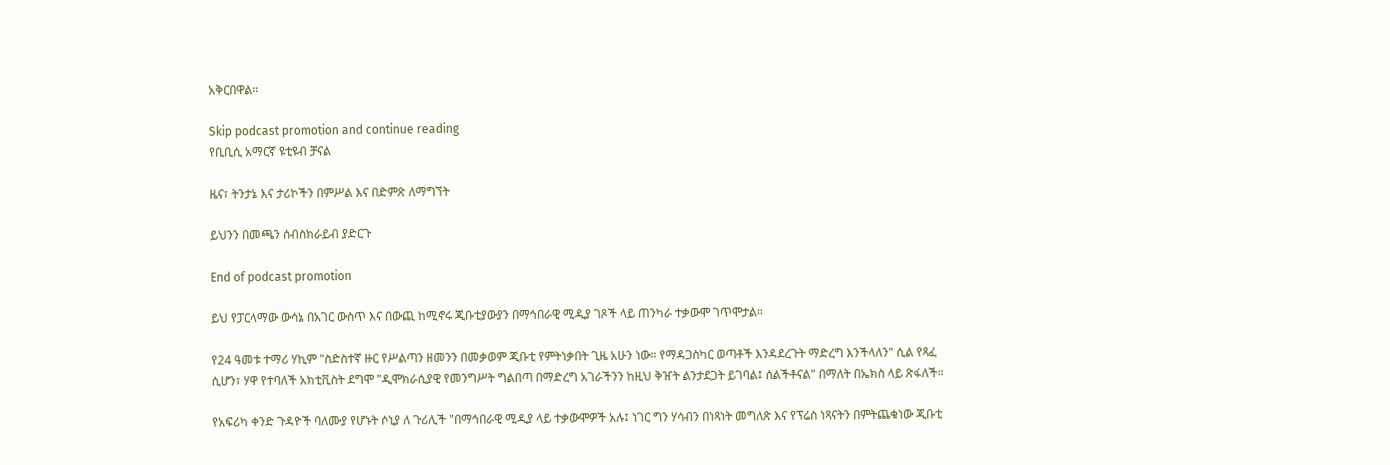አቅርበዋል።

Skip podcast promotion and continue reading
የቢቢሲ አማርኛ ዩቲዩብ ቻናል

ዜና፣ ትንታኔ እና ታሪኮችን በምሥል እና በድምጽ ለማግኘት

ይህንን በመጫን ሰብስክራይብ ያድርጉ

End of podcast promotion

ይህ የፓርላማው ውሳኔ በአገር ውስጥ እና በውጪ ከሚኖሩ ጂቡቲያውያን በማኅበራዊ ሚዲያ ገጾች ላይ ጠንካራ ተቃውሞ ገጥሞታል።

የ24 ዓመቱ ተማሪ ሃኪም "ስድስተኛ ዙር የሥልጣን ዘመንን በመቃወም ጂቡቲ የምትነቃበት ጊዜ አሁን ነው። የማዳጋስካር ወጣቶች እንዳደረጉት ማድረግ እንችላለን" ሲል የጻፈ ሲሆን፣ ሃዋ የተባለች አክቲቪስት ደግሞ "ዲሞክራሲያዊ የመንግሥት ግልበጣ በማድረግ አገራችንን ከዚህ ቅዠት ልንታደጋት ይገባል፤ ሰልችቶናል" በማለት በኤክስ ላይ ጽፋለች።

የአፍሪካ ቀንድ ጉዳዮች ባለሙያ የሆኑት ሶኒያ ለ ጉሪሊች "በማኅበራዊ ሚዲያ ላይ ተቃውሞዎች አሉ፤ ነገር ግን ሃሳብን በነጻነት መግለጽ እና የፕሬስ ነጻናትን በምትጨቁነው ጂቡቲ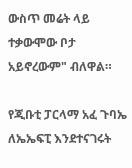ውስጥ መሬት ላይ ተቃውሞው ቦታ አይኖረውም" ብለዋል።

የጂቡቲ ፓርላማ አፈ ጉባኤ ለኤኤፍፒ እንደተናገሩት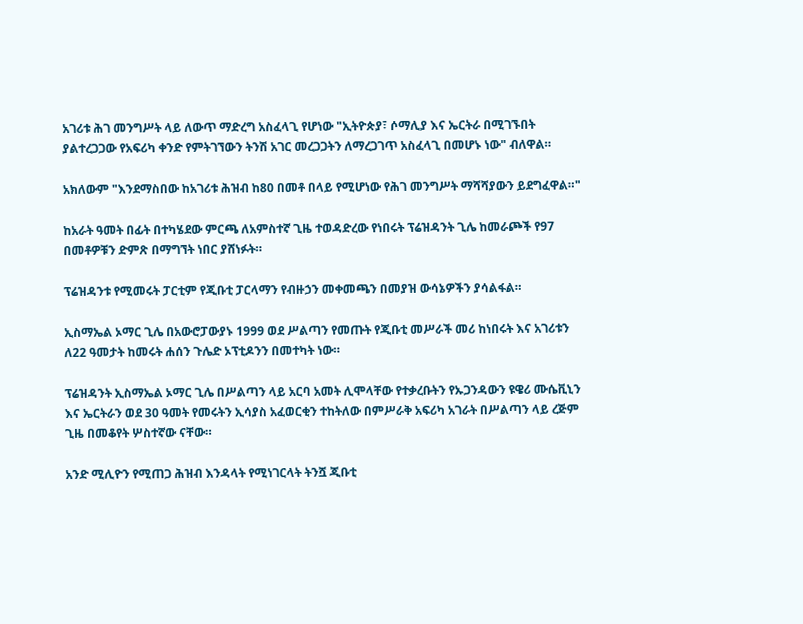አገሪቱ ሕገ መንግሥት ላይ ለውጥ ማድረግ አስፈላጊ የሆነው "ኢትዮጵያ፣ ሶማሊያ እና ኤርትራ በሚገኙበት ያልተረጋጋው የአፍሪካ ቀንድ የምትገኘውን ትንሽ አገር መረጋጋትን ለማረጋገጥ አስፈላጊ በመሆኑ ነው" ብለዋል።

አክለውም "እንደማስበው ከአገሪቱ ሕዝብ ከ80 በመቶ በላይ የሚሆነው የሕገ መንግሥት ማሻሻያውን ይደግፈዋል።"

ከአራት ዓመት በፊት በተካሄደው ምርጫ ለአምስተኛ ጊዜ ተወዳድረው የነበሩት ፕሬዝዳንት ጊሌ ከመራጮች የ97 በመቶዎቹን ድምጽ በማግኘት ነበር ያሸነፉት።

ፕሬዝዳንቱ የሚመሩት ፓርቲም የጂቡቲ ፓርላማን የብዙኃን መቀመጫን በመያዝ ውሳኔዎችን ያሳልፋል።

ኢስማኤል ኦማር ጊሌ በአውሮፓውያኑ 1999 ወደ ሥልጣን የመጡት የጂቡቲ መሥራች መሪ ከነበሩት እና አገሪቱን ለ22 ዓመታት ከመሩት ሐሰን ጉሌድ ኦፕቲዶንን በመተካት ነው።

ፕሬዝዳንት ኢስማኤል ኦማር ጊሌ በሥልጣን ላይ አርባ አመት ሊሞላቸው የተቃረቡትን የኡጋንዳውን ዩዌሪ ሙሴቪኒን እና ኤርትራን ወደ 30 ዓመት የመሩትን ኢሳያስ አፈወርቂን ተከትለው በምሥራቅ አፍሪካ አገራት በሥልጣን ላይ ረጅም ጊዜ በመቆየት ሦስተኛው ናቸው።

አንድ ሚሊዮን የሚጠጋ ሕዝብ እንዳላት የሚነገርላት ትንሿ ጂቡቲ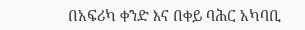በአፍሪካ ቀንድ እና በቀይ ባሕር አካባቢ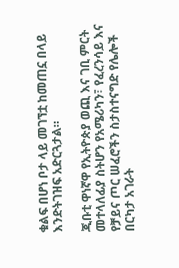ቁልፍ በሆነ ቦታ ላይ መገኘቷ ከመጠኗ በላይ እንድትገዝፍ አድርጓታል።

ጂቡቲ ዋነኛዋ የኢትዮጵያ ወጪ እና ገቢ ምርት መተላለፊያ ስትሆን የአሜሪካን፣ የፈረንሳይ እና የቻይና ጦር ሠፈሮችን ስታስተናግድ የሌሎች በርካታ አገራት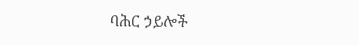ባሕር ኃይሎች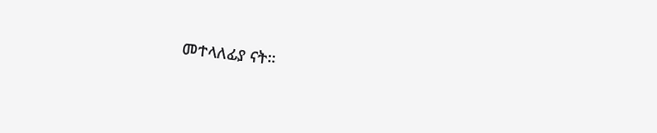መተላለፊያ ናት።